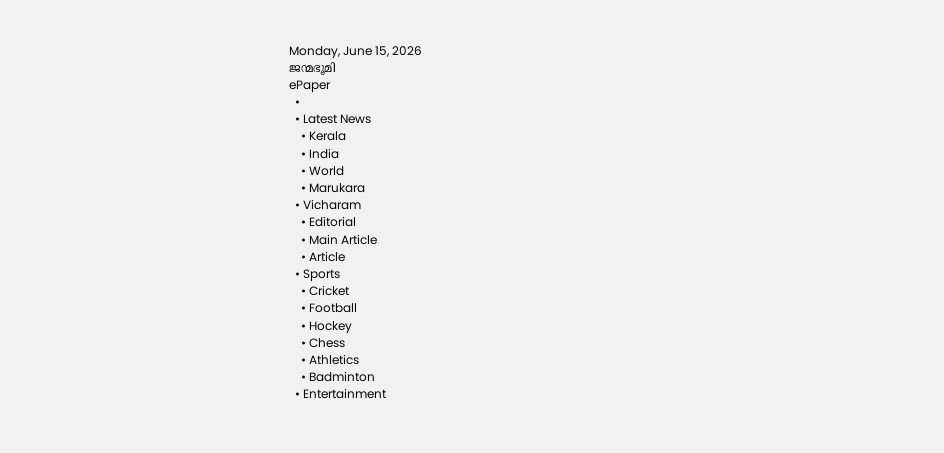Monday, June 15, 2026
ജന്മഭൂമി
ePaper
  •
  • Latest News
    • Kerala
    • India
    • World
    • Marukara
  • Vicharam
    • Editorial
    • Main Article
    • Article
  • Sports
    • Cricket
    • Football
    • Hockey
    • Chess
    • Athletics
    • Badminton
  • Entertainment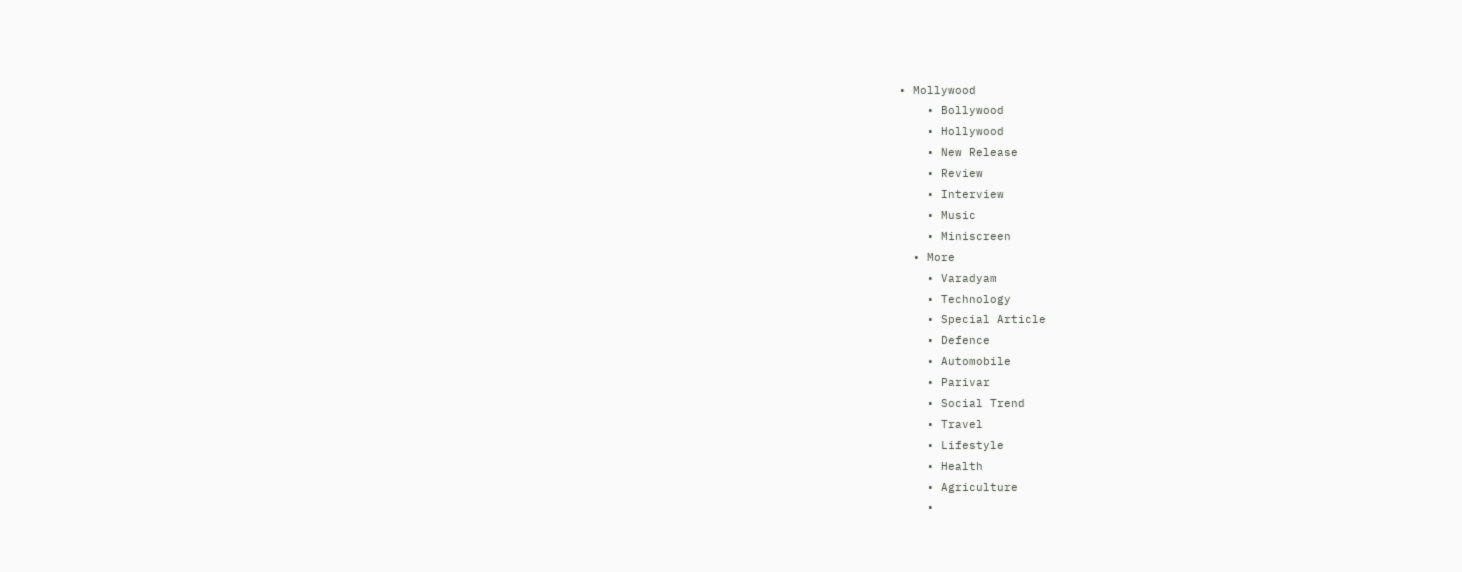• Mollywood
    • Bollywood
    • Hollywood
    • New Release
    • Review
    • Interview
    • Music
    • Miniscreen
  • More
    • Varadyam
    • Technology
    • Special Article
    • Defence
    • Automobile
    • Parivar
    • Social Trend
    • Travel
    • Lifestyle
    • Health
    • Agriculture
    •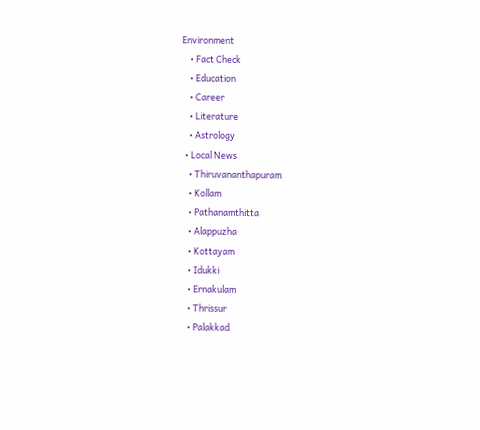Environment
    • Fact Check
    • Education
    • Career
    • Literature
    • Astrology
  • Local News
    • Thiruvananthapuram
    • Kollam
    • Pathanamthitta
    • Alappuzha
    • Kottayam
    • Idukki
    • Ernakulam
    • Thrissur
    • Palakkad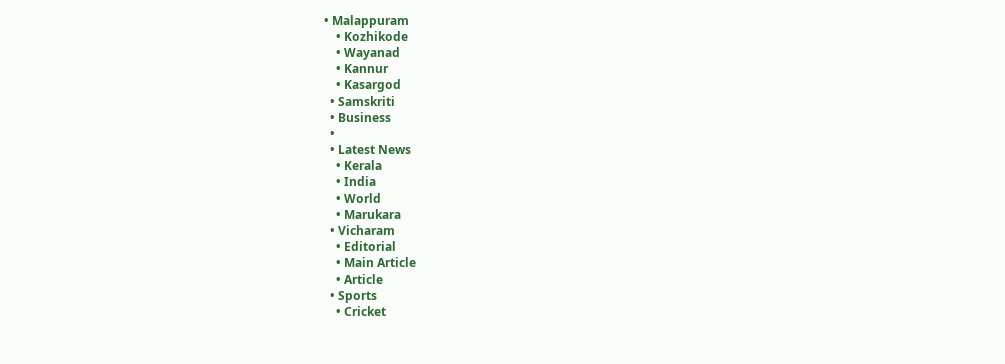• Malappuram
    • Kozhikode
    • Wayanad
    • Kannur
    • Kasargod
  • Samskriti
  • Business
  •
  • Latest News
    • Kerala
    • India
    • World
    • Marukara
  • Vicharam
    • Editorial
    • Main Article
    • Article
  • Sports
    • Cricket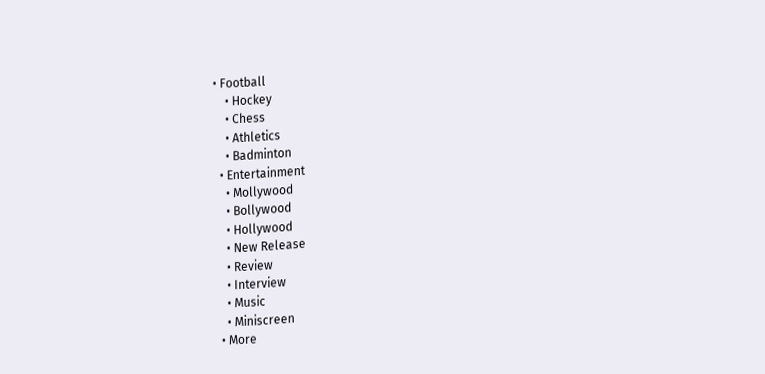• Football
    • Hockey
    • Chess
    • Athletics
    • Badminton
  • Entertainment
    • Mollywood
    • Bollywood
    • Hollywood
    • New Release
    • Review
    • Interview
    • Music
    • Miniscreen
  • More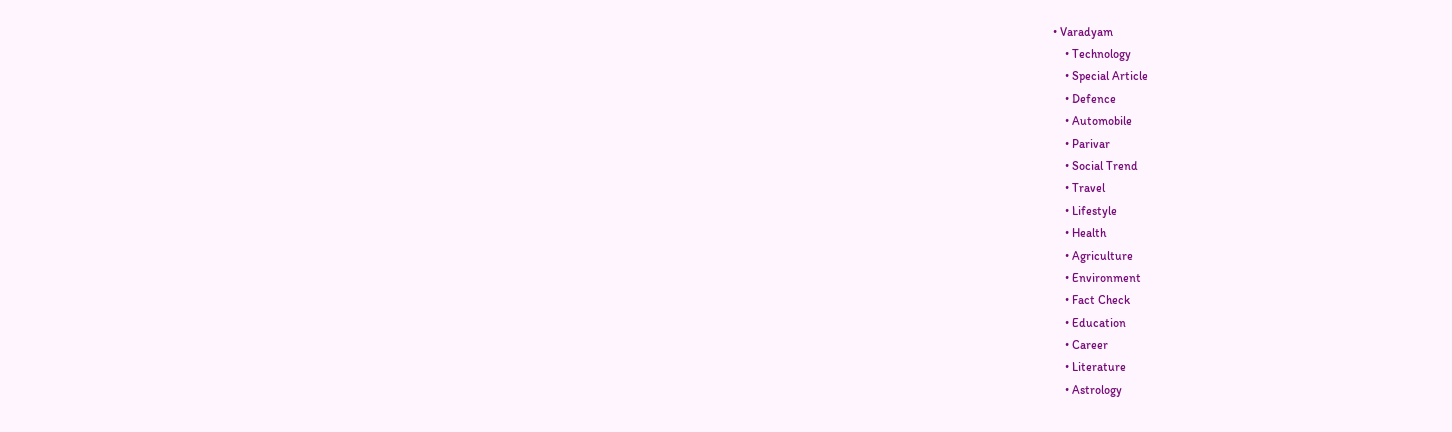• Varadyam
    • Technology
    • Special Article
    • Defence
    • Automobile
    • Parivar
    • Social Trend
    • Travel
    • Lifestyle
    • Health
    • Agriculture
    • Environment
    • Fact Check
    • Education
    • Career
    • Literature
    • Astrology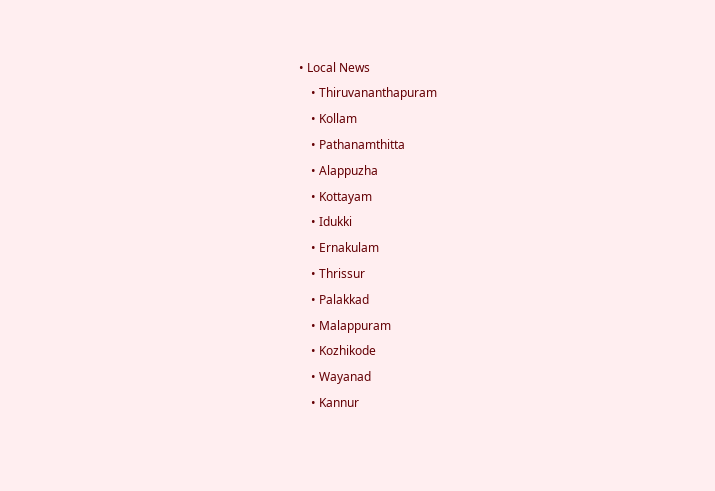• Local News
    • Thiruvananthapuram
    • Kollam
    • Pathanamthitta
    • Alappuzha
    • Kottayam
    • Idukki
    • Ernakulam
    • Thrissur
    • Palakkad
    • Malappuram
    • Kozhikode
    • Wayanad
    • Kannur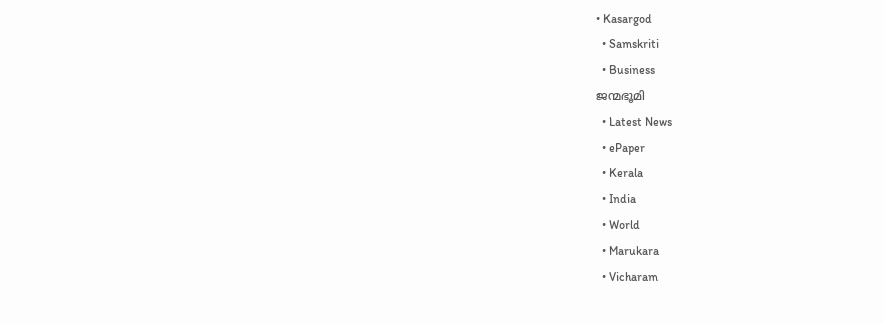• Kasargod
  • Samskriti
  • Business
ജന്മഭൂമി
  • Latest News
  • ePaper
  • Kerala
  • India
  • World
  • Marukara
  • Vicharam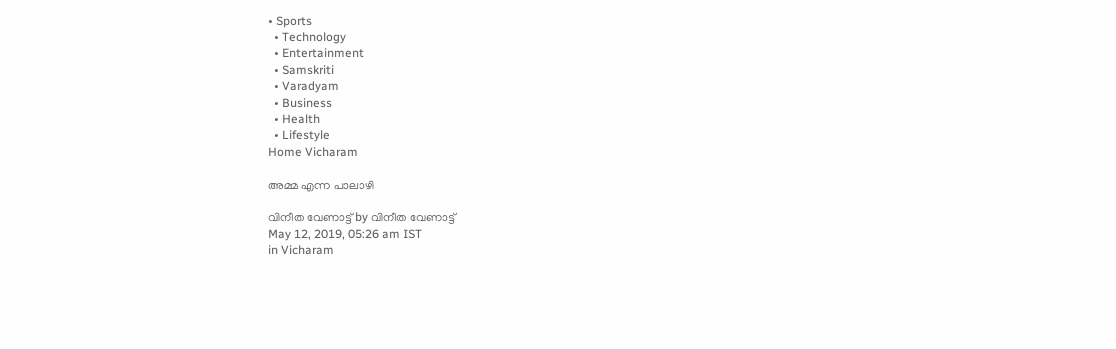• Sports
  • Technology
  • Entertainment
  • Samskriti
  • Varadyam
  • Business
  • Health
  • Lifestyle
Home Vicharam

അമ്മ എന്ന പാലാഴി

വിനീത വേണാട്ട് by വിനീത വേണാട്ട്
May 12, 2019, 05:26 am IST
in Vicharam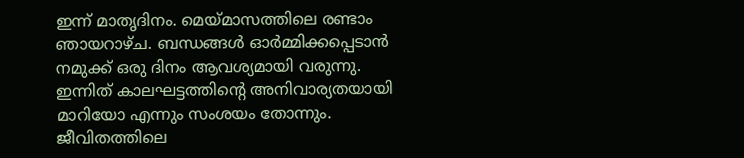ഇന്ന് മാതൃദിനം. മെയ്‌മാസത്തിലെ രണ്ടാം ഞായറാഴ്ച. ബന്ധങ്ങള്‍ ഓര്‍മ്മിക്കപ്പെടാന്‍ നമുക്ക് ഒരു ദിനം ആവശ്യമായി വരുന്നു. ഇന്നിത് കാലഘട്ടത്തിന്റെ അനിവാര്യതയായി മാറിയോ എന്നും സംശയം തോന്നും. ജീവിതത്തിലെ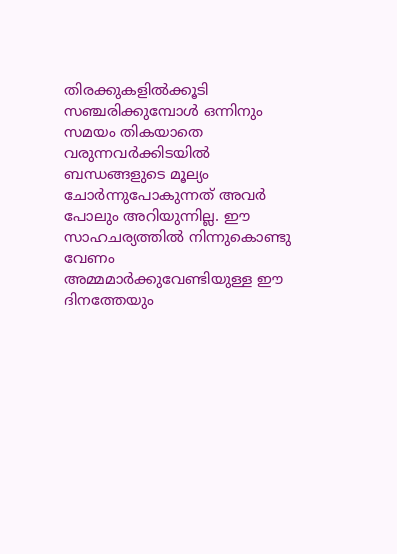തിരക്കുകളില്‍ക്കൂടി സഞ്ചരിക്കുമ്പോള്‍ ഒന്നിനും സമയം തികയാതെ വരുന്നവര്‍ക്കിടയില്‍ ബന്ധങ്ങളുടെ മൂല്യം ചോര്‍ന്നുപോകുന്നത് അവര്‍ പോലും അറിയുന്നില്ല. ഈ സാഹചര്യത്തില്‍ നിന്നുകൊണ്ടു വേണം അമ്മമാര്‍ക്കുവേണ്ടിയുള്ള ഈ ദിനത്തേയും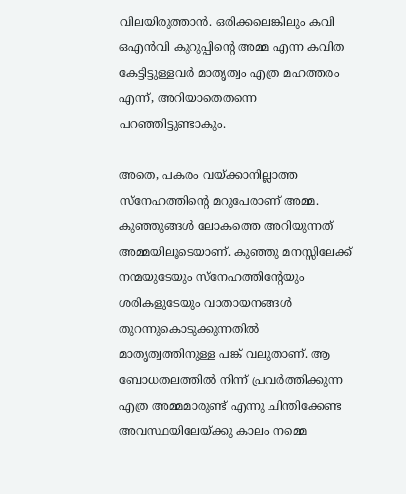വിലയിരുത്താന്‍. ഒരിക്കലെങ്കിലും കവി ഒഎന്‍വി കുറുപ്പിന്റെ അമ്മ എന്ന കവിത കേട്ടിട്ടുള്ളവര്‍ മാതൃത്വം എത്ര മഹത്തരം എന്ന്, അറിയാതെതന്നെ പറഞ്ഞിട്ടുണ്ടാകും.

അതെ, പകരം വയ്‌ക്കാനില്ലാത്ത സ്‌നേഹത്തിന്റെ മറുപേരാണ് അമ്മ. കുഞ്ഞുങ്ങള്‍ ലോകത്തെ അറിയുന്നത് അമ്മയിലൂടെയാണ്. കുഞ്ഞു മനസ്സിലേക്ക് നന്മയുടേയും സ്‌നേഹത്തിന്റേയും ശരികളുടേയും വാതായനങ്ങള്‍ തുറന്നുകൊടുക്കുന്നതില്‍ മാതൃത്വത്തിനുള്ള പങ്ക് വലുതാണ്. ആ ബോധതലത്തില്‍ നിന്ന് പ്രവര്‍ത്തിക്കുന്ന എത്ര അമ്മമാരുണ്ട് എന്നു ചിന്തിക്കേണ്ട അവസ്ഥയിലേയ്‌ക്കു കാലം നമ്മെ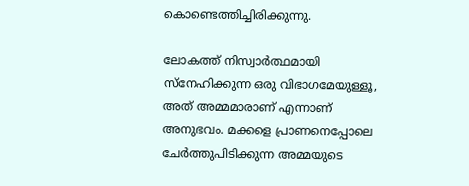കൊണ്ടെത്തിച്ചിരിക്കുന്നു.

ലോകത്ത് നിസ്വാര്‍ത്ഥമായി സ്‌നേഹിക്കുന്ന ഒരു വിഭാഗമേയുള്ളൂ, അത് അമ്മമാരാണ് എന്നാണ് അനുഭവം. മക്കളെ പ്രാണനെപ്പോലെ ചേര്‍ത്തുപിടിക്കുന്ന അമ്മയുടെ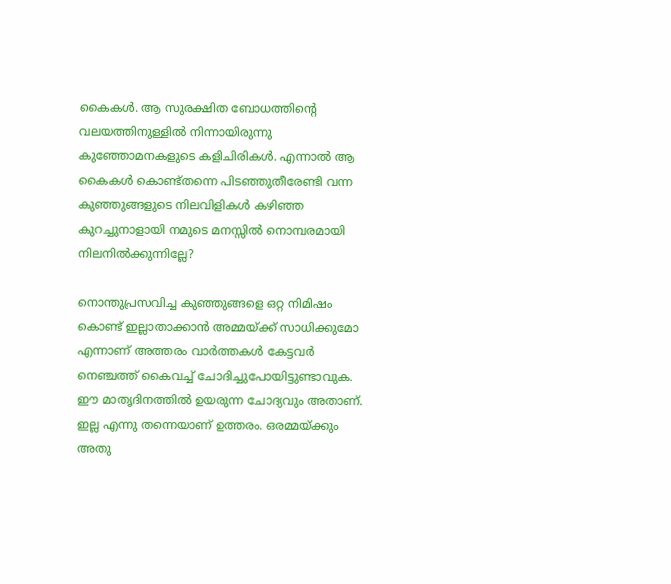കൈകള്‍. ആ സുരക്ഷിത ബോധത്തിന്റെ വലയത്തിനുള്ളില്‍ നിന്നായിരുന്നു കുഞ്ഞോമനകളുടെ കളിചിരികള്‍. എന്നാല്‍ ആ കൈകള്‍ കൊണ്ട്തന്നെ പിടഞ്ഞുതീരേണ്ടി വന്ന കുഞ്ഞുങ്ങളുടെ നിലവിളികള്‍ കഴിഞ്ഞ കുറച്ചുനാളായി നമുടെ മനസ്സില്‍ നൊമ്പരമായി നിലനില്‍ക്കുന്നില്ലേ?

നൊന്തുപ്രസവിച്ച കുഞ്ഞുങ്ങളെ ഒറ്റ നിമിഷം കൊണ്ട് ഇല്ലാതാക്കാന്‍ അമ്മയ്‌ക്ക് സാധിക്കുമോ എന്നാണ് അത്തരം വാര്‍ത്തകള്‍ കേട്ടവര്‍ നെഞ്ചത്ത് കൈവച്ച് ചോദിച്ചുപോയിട്ടുണ്ടാവുക. ഈ മാതൃദിനത്തില്‍ ഉയരുന്ന ചോദ്യവും അതാണ്. ഇല്ല എന്നു തന്നെയാണ് ഉത്തരം. ഒരമ്മയ്‌ക്കും അതു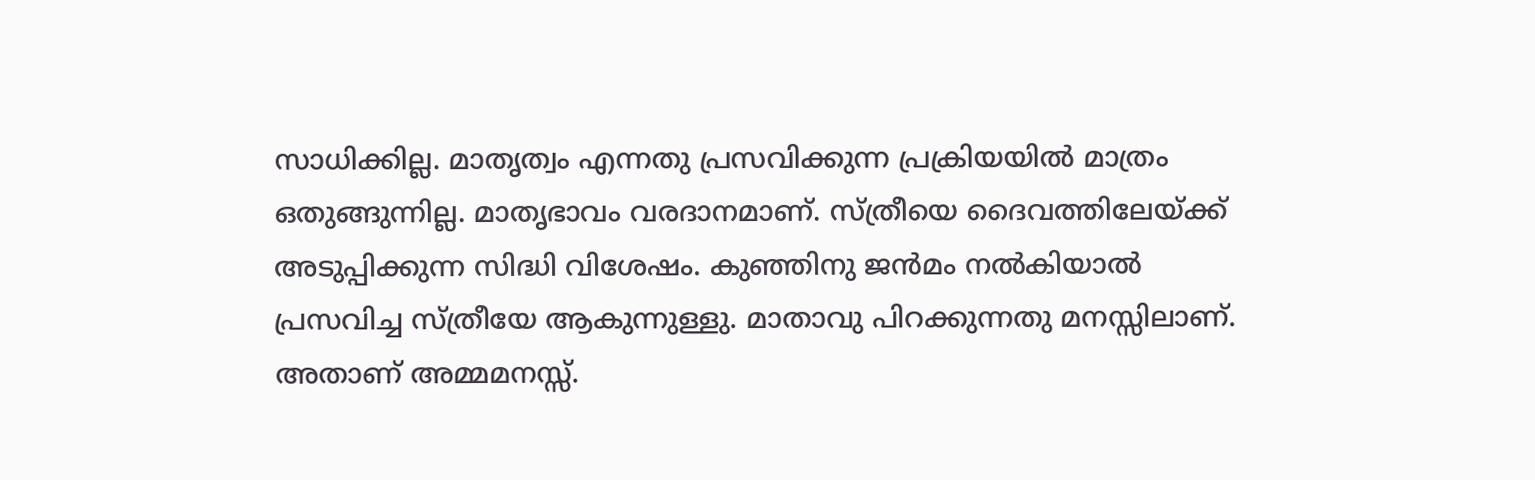സാധിക്കില്ല. മാതൃത്വം എന്നതു പ്രസവിക്കുന്ന പ്രക്രിയയില്‍ മാത്രം ഒതുങ്ങുന്നില്ല. മാതൃഭാവം വരദാനമാണ്. സ്ത്രീയെ ദൈവത്തിലേയ്‌ക്ക് അടുപ്പിക്കുന്ന സിദ്ധി വിശേഷം. കുഞ്ഞിനു ജന്‍മം നല്‍കിയാല്‍  പ്രസവിച്ച സ്ത്രീയേ ആകുന്നുള്ളു. മാതാവു പിറക്കുന്നതു മനസ്സിലാണ്. അതാണ് അമ്മമനസ്സ്.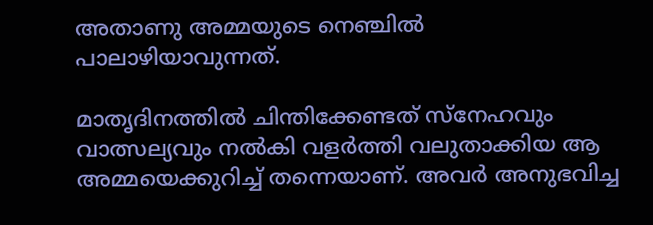അതാണു അമ്മയുടെ നെഞ്ചില്‍ പാലാഴിയാവുന്നത്.

മാതൃദിനത്തില്‍ ചിന്തിക്കേണ്ടത് സ്‌നേഹവും വാത്സല്യവും നല്‍കി വളര്‍ത്തി വലുതാക്കിയ ആ അമ്മയെക്കുറിച്ച് തന്നെയാണ്. അവര്‍ അനുഭവിച്ച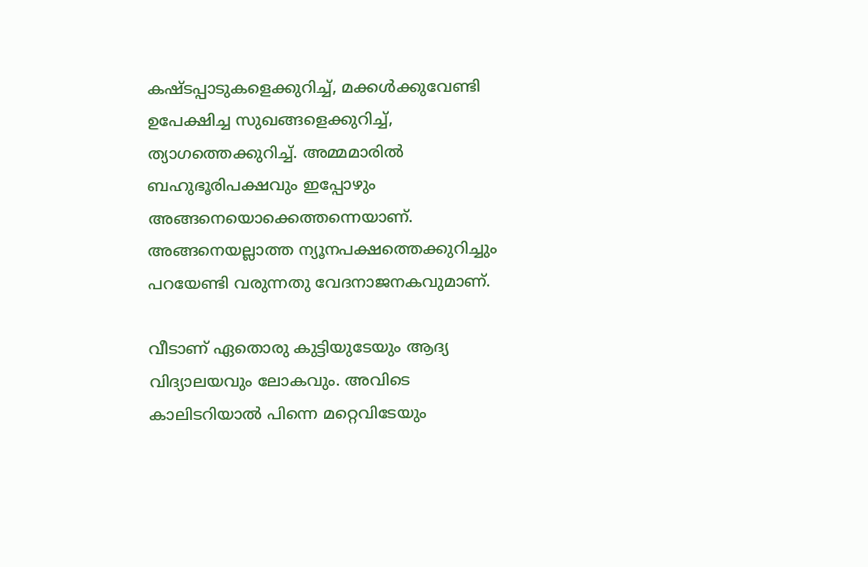കഷ്ടപ്പാടുകളെക്കുറിച്ച്, മക്കള്‍ക്കുവേണ്ടി ഉപേക്ഷിച്ച സുഖങ്ങളെക്കുറിച്ച്, ത്യാഗത്തെക്കുറിച്ച്. അമ്മമാരില്‍ ബഹുഭൂരിപക്ഷവും ഇപ്പോഴും അങ്ങനെയൊക്കെത്തന്നെയാണ്. അങ്ങനെയല്ലാത്ത ന്യൂനപക്ഷത്തെക്കുറിച്ചും പറയേണ്ടി വരുന്നതു വേദനാജനകവുമാണ്.

വീടാണ് ഏതൊരു കുട്ടിയുടേയും ആദ്യ വിദ്യാലയവും ലോകവും. അവിടെ കാലിടറിയാല്‍ പിന്നെ മറ്റെവിടേയും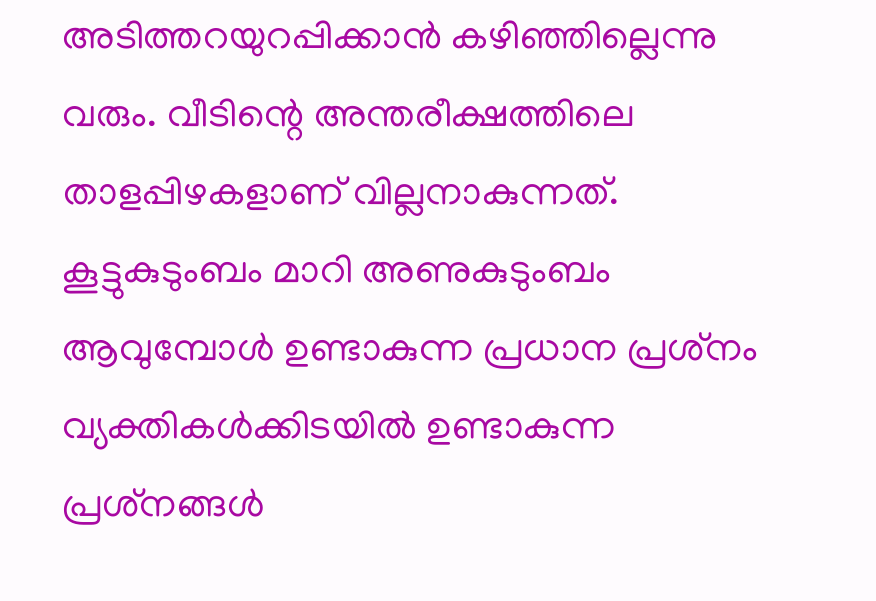അടിത്തറയുറപ്പിക്കാന്‍ കഴിഞ്ഞില്ലെന്നു വരും. വീടിന്റെ അന്തരീക്ഷത്തിലെ താളപ്പിഴകളാണ് വില്ലനാകുന്നത്. കൂട്ടുകുടുംബം മാറി അണുകുടുംബം ആവുമ്പോള്‍ ഉണ്ടാകുന്ന പ്രധാന പ്രശ്‌നം വ്യക്തികള്‍ക്കിടയില്‍ ഉണ്ടാകുന്ന പ്രശ്‌നങ്ങള്‍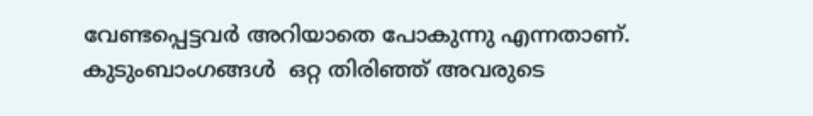വേണ്ടപ്പെട്ടവര്‍ അറിയാതെ പോകുന്നു എന്നതാണ്. കുടുംബാംഗങ്ങള്‍  ഒറ്റ തിരിഞ്ഞ് അവരുടെ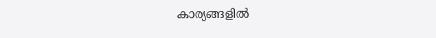കാര്യങ്ങളില്‍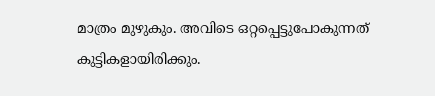മാത്രം മുഴുകും. അവിടെ ഒറ്റപ്പെട്ടുപോകുന്നത് കുട്ടികളായിരിക്കും.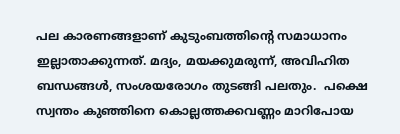പല കാരണങ്ങളാണ് കുടുംബത്തിന്റെ സമാധാനം ഇല്ലാതാക്കുന്നത്. മദ്യം, മയക്കുമരുന്ന്, അവിഹിത ബന്ധങ്ങള്‍, സംശയരോഗം തുടങ്ങി പലതും.  പക്ഷെ സ്വന്തം കുഞ്ഞിനെ കൊല്ലത്തക്കവണ്ണം മാറിപോയ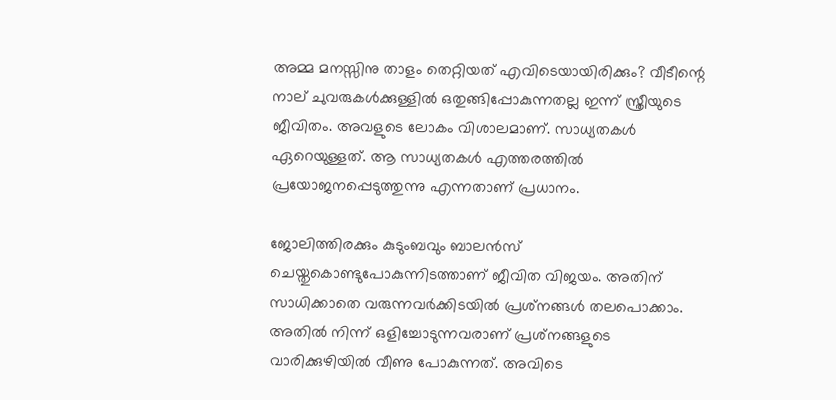അമ്മ മനസ്സിനു താളം തെറ്റിയത് എവിടെയായിരിക്കും? വീടീന്റെ നാല് ചുവരുകള്‍ക്കുള്ളില്‍ ഒതുങ്ങിപ്പോകുന്നതല്ല ഇന്ന് സ്ത്രീയുടെ ജീവിതം. അവളുടെ ലോകം വിശാലമാണ്. സാധ്യതകള്‍ ഏറെയുള്ളത്. ആ സാധ്യതകള്‍ എത്തരത്തില്‍ പ്രയോജനപ്പെടുത്തുന്നു എന്നതാണ് പ്രധാനം.

ജോലിത്തിരക്കും കുടുംബവും ബാലന്‍സ് ചെയ്തുകൊണ്ടുപോകുന്നിടത്താണ് ജീവിത വിജയം. അതിന് സാധിക്കാതെ വരുന്നവര്‍ക്കിടയില്‍ പ്രശ്‌നങ്ങള്‍ തലപൊക്കാം. അതില്‍ നിന്ന് ഒളിച്ചോടുന്നവരാണ് പ്രശ്‌നങ്ങളുടെ വാരിക്കുഴിയില്‍ വീണു പോകുന്നത്. അവിടെ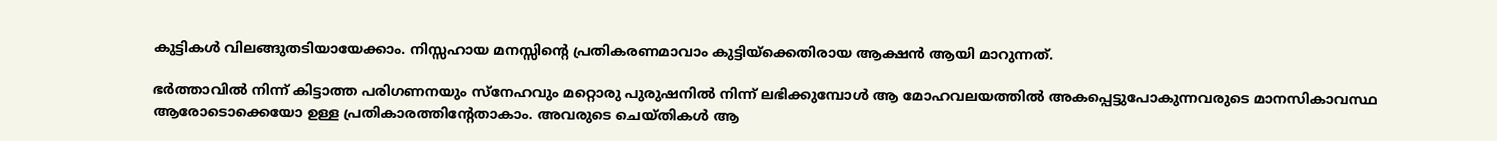കുട്ടികള്‍ വിലങ്ങുതടിയായേക്കാം. നിസ്സഹായ മനസ്സിന്റെ പ്രതികരണമാവാം കുട്ടിയ്‌ക്കെതിരായ ആക്ഷന്‍ ആയി മാറുന്നത്.

ഭര്‍ത്താവില്‍ നിന്ന് കിട്ടാത്ത പരിഗണനയും സ്‌നേഹവും മറ്റൊരു പുരുഷനില്‍ നിന്ന് ലഭിക്കുമ്പോള്‍ ആ മോഹവലയത്തില്‍ അകപ്പെട്ടുപോകുന്നവരുടെ മാനസികാവസ്ഥ ആരോടൊക്കെയോ ഉള്ള പ്രതികാരത്തിന്റേതാകാം. അവരുടെ ചെയ്തികള്‍ ആ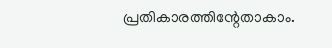പ്രതികാരത്തിന്റേതാകാം.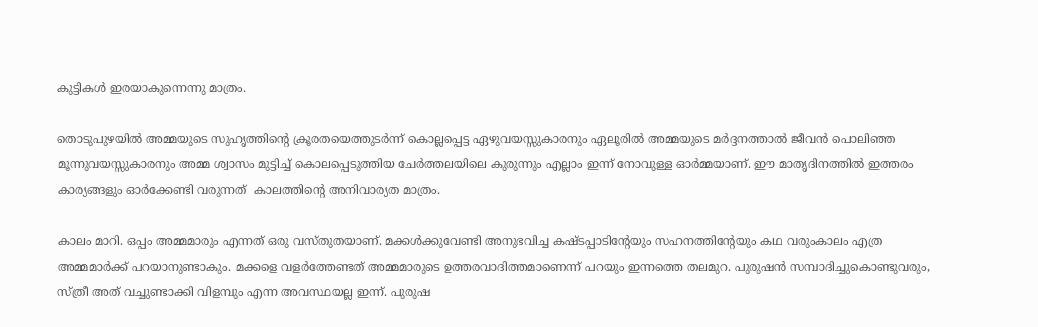കുട്ടികള്‍ ഇരയാകുന്നെന്നു മാത്രം.

തൊടുപുഴയില്‍ അമ്മയുടെ സുഹൃത്തിന്റെ ക്രൂരതയെത്തുടര്‍ന്ന് കൊല്ലപ്പെട്ട ഏഴുവയസ്സുകാരനും ഏലൂരില്‍ അമ്മയുടെ മര്‍ദ്ദനത്താല്‍ ജീവന്‍ പൊലിഞ്ഞ മൂന്നുവയസ്സുകാരനും അമ്മ ശ്വാസം മുട്ടിച്ച് കൊലപ്പെടുത്തിയ ചേര്‍ത്തലയിലെ കുരുന്നും എല്ലാം ഇന്ന് നോവുള്ള ഓര്‍മ്മയാണ്. ഈ മാതൃദിനത്തില്‍ ഇത്തരം കാര്യങ്ങളും ഓര്‍ക്കേണ്ടി വരുന്നത്  കാലത്തിന്റെ അനിവാര്യത മാത്രം.

കാലം മാറി. ഒപ്പം അമ്മമാരും എന്നത് ഒരു വസ്തുതയാണ്. മക്കള്‍ക്കുവേണ്ടി അനുഭവിച്ച കഷ്ടപ്പാടിന്റേയും സഹനത്തിന്റേയും കഥ വരുംകാലം എത്ര അമ്മമാര്‍ക്ക് പറയാനുണ്ടാകും. മക്കളെ വളര്‍ത്തേണ്ടത് അമ്മമാരുടെ ഉത്തരവാദിത്തമാണെന്ന് പറയും ഇന്നത്തെ തലമുറ. പുരുഷന്‍ സമ്പാദിച്ചുകൊണ്ടുവരും, സ്ത്രീ അത് വച്ചുണ്ടാക്കി വിളമ്പും എന്ന അവസ്ഥയല്ല ഇന്ന്. പുരുഷ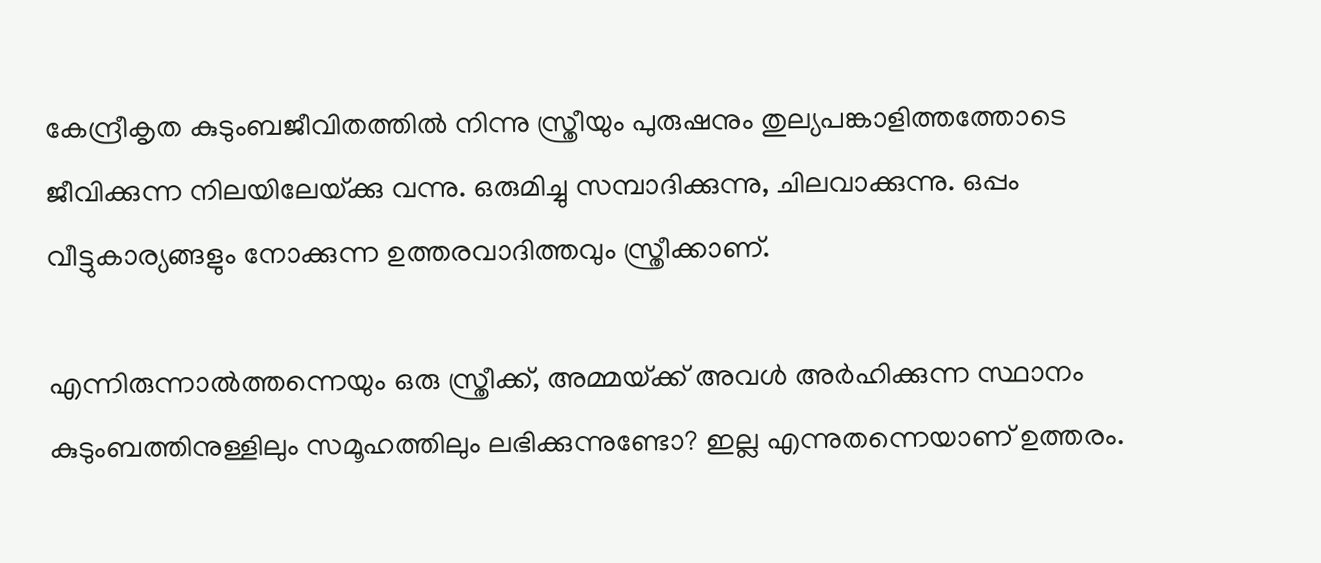കേന്ദ്രീകൃത കുടുംബജീവിതത്തില്‍ നിന്നു സ്ത്രീയും പുരുഷനും തുല്യപങ്കാളിത്തത്തോടെ ജീവിക്കുന്ന നിലയിലേയ്‌ക്കു വന്നു. ഒരുമിച്ചു സമ്പാദിക്കുന്നു, ചിലവാക്കുന്നു. ഒപ്പം വീട്ടുകാര്യങ്ങളും നോക്കുന്ന ഉത്തരവാദിത്തവും സ്ത്രീക്കാണ്.

എന്നിരുന്നാല്‍ത്തന്നെയും ഒരു സ്ത്രീക്ക്, അമ്മയ്‌ക്ക് അവള്‍ അര്‍ഹിക്കുന്ന സ്ഥാനം കുടുംബത്തിനുള്ളിലും സമൂഹത്തിലും ലഭിക്കുന്നുണ്ടോ? ഇല്ല എന്നുതന്നെയാണ് ഉത്തരം.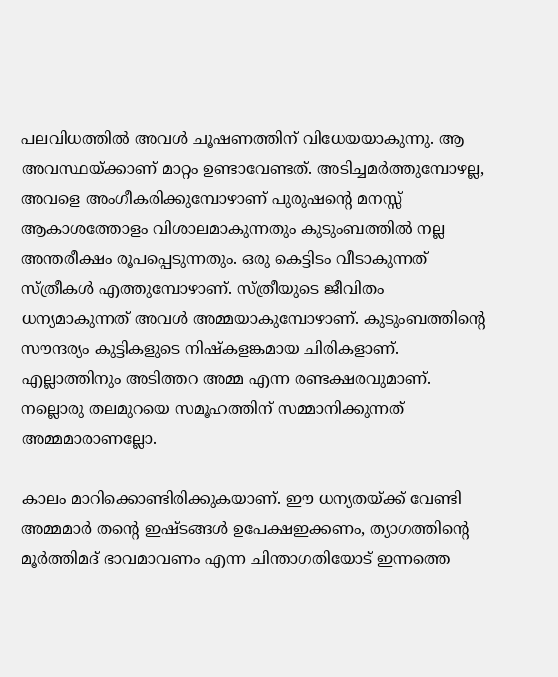പലവിധത്തില്‍ അവള്‍ ചൂഷണത്തിന് വിധേയയാകുന്നു. ആ അവസ്ഥയ്‌ക്കാണ് മാറ്റം ഉണ്ടാവേണ്ടത്. അടിച്ചമര്‍ത്തുമ്പോഴല്ല, അവളെ അംഗീകരിക്കുമ്പോഴാണ് പുരുഷന്റെ മനസ്സ് ആകാശത്തോളം വിശാലമാകുന്നതും കുടുംബത്തില്‍ നല്ല അന്തരീക്ഷം രൂപപ്പെടുന്നതും. ഒരു കെട്ടിടം വീടാകുന്നത് സ്ത്രീകള്‍ എത്തുമ്പോഴാണ്. സ്ത്രീയുടെ ജീവിതം ധന്യമാകുന്നത് അവള്‍ അമ്മയാകുമ്പോഴാണ്. കുടുംബത്തിന്റെ സൗന്ദര്യം കുട്ടികളുടെ നിഷ്‌കളങ്കമായ ചിരികളാണ്. എല്ലാത്തിനും അടിത്തറ അമ്മ എന്ന രണ്ടക്ഷരവുമാണ്. നല്ലൊരു തലമുറയെ സമൂഹത്തിന് സമ്മാനിക്കുന്നത് അമ്മമാരാണല്ലോ.

കാലം മാറിക്കൊണ്ടിരിക്കുകയാണ്. ഈ ധന്യതയ്‌ക്ക് വേണ്ടി അമ്മമാര്‍ തന്റെ ഇഷ്ടങ്ങള്‍ ഉപേക്ഷഇക്കണം, ത്യാഗത്തിന്റെ മൂര്‍ത്തിമദ് ഭാവമാവണം എന്ന ചിന്താഗതിയോട് ഇന്നത്തെ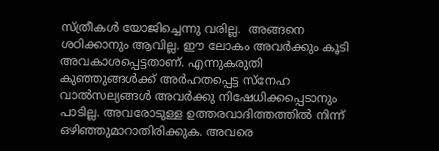സ്ത്രീകള്‍ യോജിച്ചെന്നു വരില്ല.  അങ്ങനെ ശഠിക്കാനും ആവില്ല. ഈ ലോകം അവര്‍ക്കും കൂടി അവകാശപ്പെട്ടതാണ്. എന്നുകരുതി കുഞ്ഞുങ്ങള്‍ക്ക് അര്‍ഹതപ്പെട്ട സ്‌നേഹ വാല്‍സല്യങ്ങള്‍ അവര്‍ക്കു നിഷേധിക്കപ്പെടാനും പാടില്ല. അവരോടുള്ള ഉത്തരവാദിത്തത്തില്‍ നിന്ന് ഒഴിഞ്ഞുമാറാതിരിക്കുക. അവരെ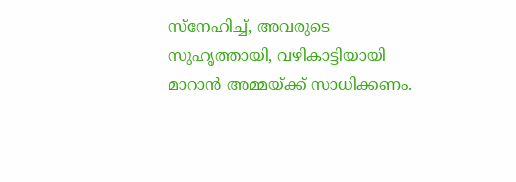സ്‌നേഹിച്ച്, അവരുടെ സുഹൃത്തായി, വഴികാട്ടിയായി മാറാന്‍ അമ്മയ്‌ക്ക് സാധിക്കണം.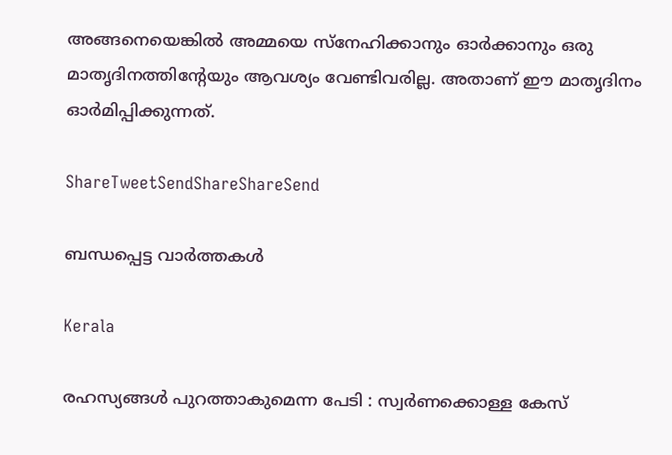അങ്ങനെയെങ്കില്‍ അമ്മയെ സ്‌നേഹിക്കാനും ഓര്‍ക്കാനും ഒരു മാതൃദിനത്തിന്റേയും ആവശ്യം വേണ്ടിവരില്ല. അതാണ് ഈ മാതൃദിനം ഓര്‍മിപ്പിക്കുന്നത്.

ShareTweetSendShareShareSend

ബന്ധപ്പെട്ട വാര്‍ത്തകള്‍

Kerala

രഹസ്യങ്ങള്‍ പുറത്താകുമെന്ന പേടി : സ്വര്‍ണക്കൊള്ള കേസ്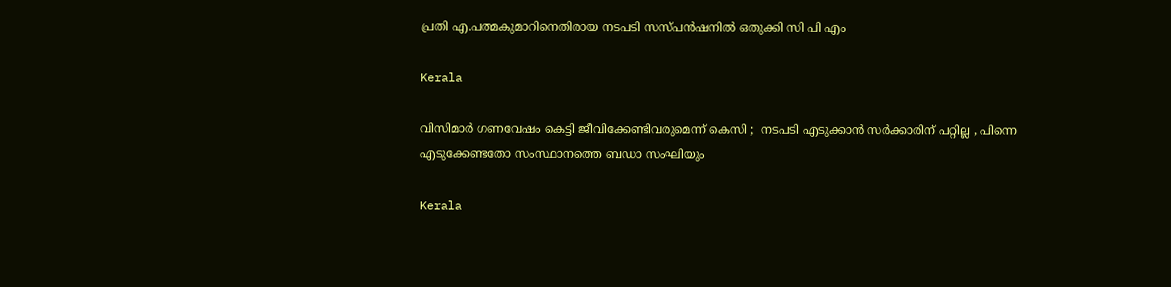പ്രതി എ.പത്മകുമാറിനെതിരായ നടപടി സസ്പന്‍ഷനില്‍ ഒതുക്കി സി പി എം

Kerala

വിസിമാർ ഗണവേഷം കെട്ടി ജീവിക്കേണ്ടിവരുമെന്ന് കെസി ;  നടപടി എടുക്കാൻ സർക്കാരിന് പറ്റില്ല , പിന്നെ എടുക്കേണ്ടതോ സംസ്ഥാനത്തെ ബഡാ സംഘിയും

Kerala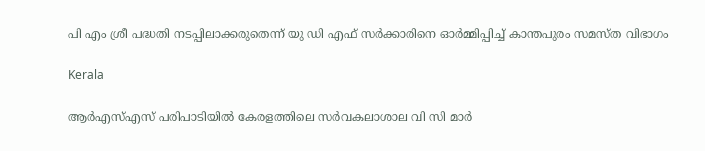പി എം ശ്രീ പദ്ധതി നടപ്പിലാക്കരുതെന്ന് യു ഡി എഫ് സര്‍ക്കാരിനെ ഓര്‍മ്മിപ്പിച്ച് കാന്തപുരം സമസ്ത വിഭാഗം

Kerala

ആര്‍എസ്എസ് പരിപാടിയില്‍ കേരളത്തിലെ സര്‍വകലാശാല വി സി മാര്‍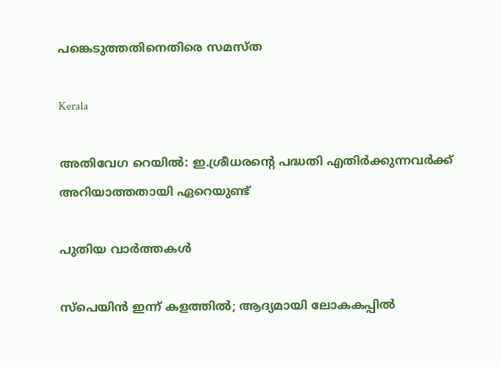പങ്കെടുത്തതിനെതിരെ സമസ്ത

Kerala

അതിവേഗ റെയിൽ: ഇ.ശ്രീധരന്റെ പദ്ധതി എതിർക്കുന്നവർക്ക് അറിയാത്തതായി ഏറെയുണ്ട്

പുതിയ വാര്‍ത്തകള്‍

സ്പെയിൻ ഇന്ന് കളത്തിൽ; ആദ്യമായി ലോകകപ്പില്‍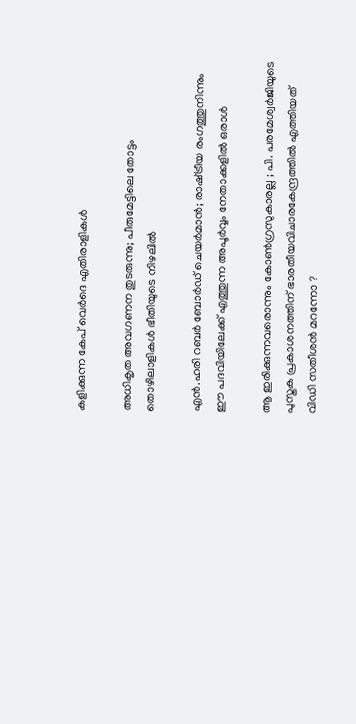കളിക്കുന്ന കേപ് വെര്‍ദെ എതിരാളികൾ

അധികൃത അവഗണന തുടരുന്നു; പീരുമേട്ടിലെ തോട്ടം തൊഴിലാളികള്‍ ഭീതിയുടെ നിഴലില്‍

എൻ.ഹരി റബർ ബോർഡ് ചെയർമാൻ; രാഷ്‌ട്രീയ രംഗത്തുനിന്നും ഈ പദവിയിലേക്ക് എത്തുന്ന അപൂര്‍വ്വം നേതാക്കളില്‍ ഒരാൾ

ആ ഇരിക്കുന്നവരൊന്നും കോൺഗ്രസുകാരല്ല ; പി. പരമേശ്വര്‍ജിയുടെ പുസ്തക പ്രകാശനത്തിന് ഭാരതീയവിചാരകേന്ദ്രത്തിൽ എത്തിയത് വിഡി സതീശൻ മറന്നോ ?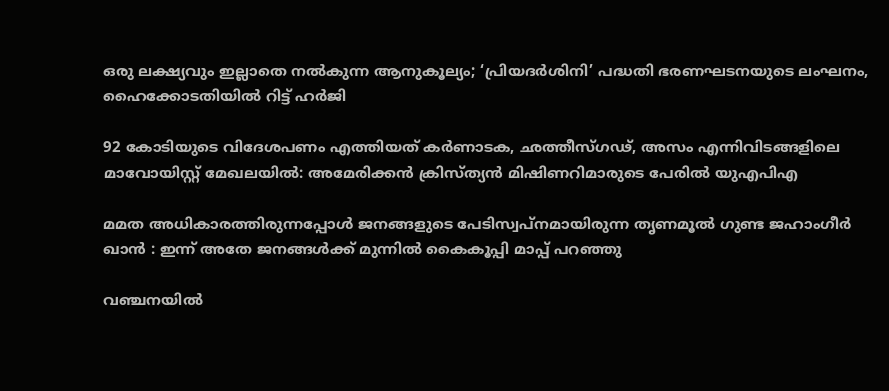ഒരു ലക്ഷ്യവും ഇല്ലാതെ നൽകുന്ന ആനുകൂല്യം; ‘പ്രിയദർശിനി’ പദ്ധതി ഭരണഘടനയുടെ ലംഘനം, ഹൈക്കോടതിയിൽ റിട്ട് ഹർജി

92 കോടിയുടെ വിദേശപണം എത്തിയത് കര്‍ണാടക, ഛത്തീസ്ഗഢ്, അസം എന്നിവിടങ്ങളിലെ മാവോയിസ്റ്റ് മേഖലയിൽ: അമേരിക്കൻ ക്രിസ്ത്യന്‍ മിഷിണറിമാരുടെ പേരില്‍ യുഎപിഎ

മമത അധികാരത്തിരുന്നപ്പോൾ ജനങ്ങളുടെ പേടിസ്വപ്നമായിരുന്ന തൃണമൂൽ ഗുണ്ട ജഹാംഗീർ ഖാൻ : ഇന്ന് അതേ ജനങ്ങൾക്ക് മുന്നിൽ കൈകൂപ്പി മാപ്പ് പറഞ്ഞു

വഞ്ചനയിൽ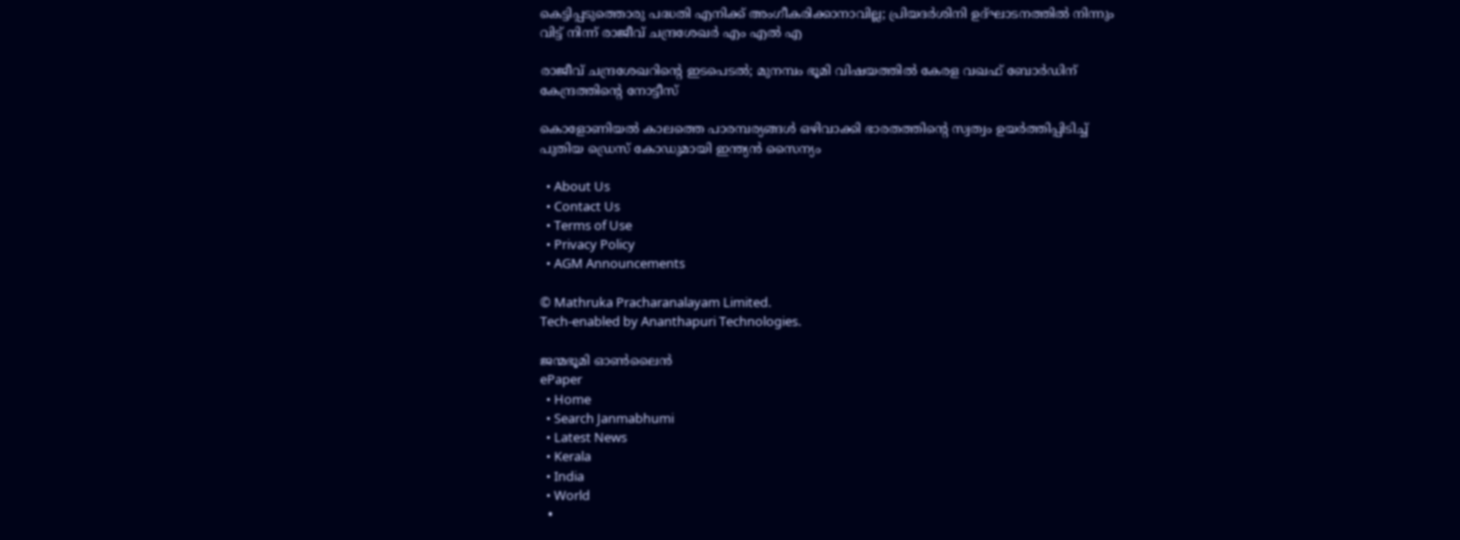കെട്ടിപ്പടുത്തൊരു പദ്ധതി എനിക്ക് അംഗീകരിക്കാനാവില്ല; പ്രിയദർശിനി ഉദ്ഘാടനത്തിൽ നിന്നും വിട്ട് നിന്ന് രാജീവ് ചന്ദ്രശേഖർ എം എൽ എ

രാജീവ് ചന്ദ്രശേഖറിന്റെ ഇടപെടൽ; മുനമ്പം ഭൂമി വിഷയത്തിൽ കേരള വഖഫ് ബോർഡിന് കേന്ദ്രത്തിന്റെ നോട്ടീസ്

കൊളോണിയൽ കാലത്തെ പാരമ്പര്യങ്ങൾ ഒഴിവാക്കി ഭാരതത്തിന്റെ സ്വത്വം ഉയർത്തിപ്പിടിച്ച് പുതിയ ഡ്രെസ് കോഡുമായി ഇന്ത്യൻ സൈന്യം

  • About Us
  • Contact Us
  • Terms of Use
  • Privacy Policy
  • AGM Announcements

© Mathruka Pracharanalayam Limited.
Tech-enabled by Ananthapuri Technologies.

ജന്മഭൂമി ഓണ്‍ലൈന്‍
ePaper
  • Home
  • Search Janmabhumi
  • Latest News
  • Kerala
  • India
  • World
  •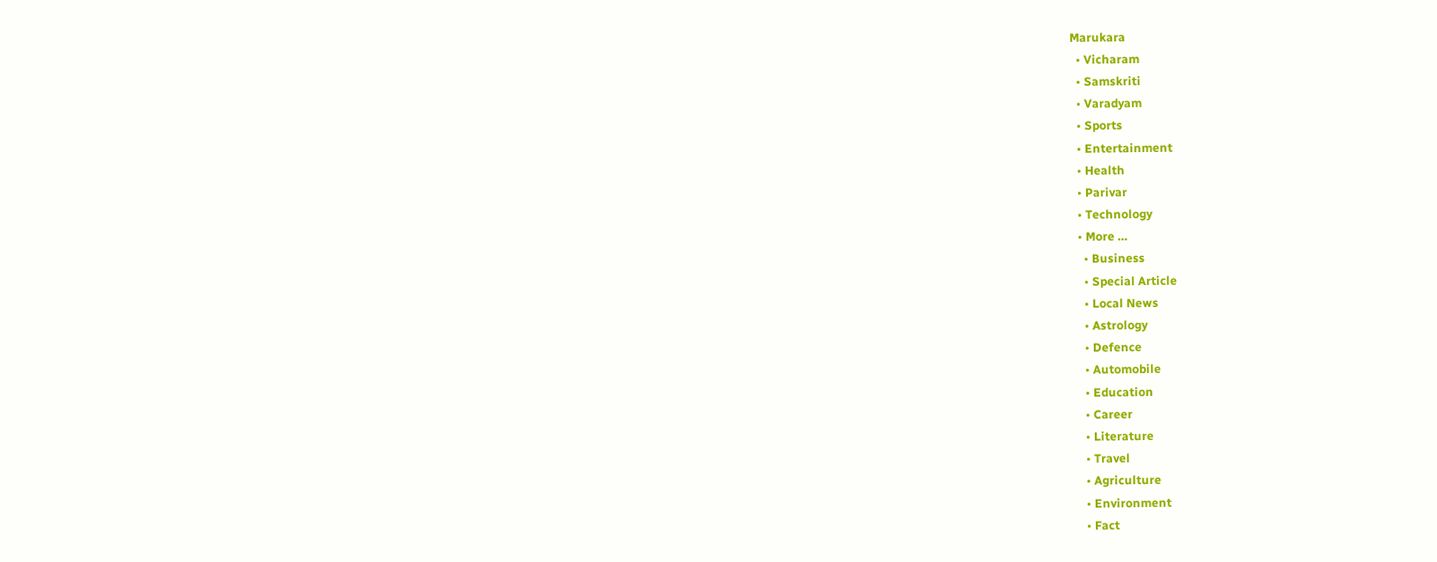Marukara
  • Vicharam
  • Samskriti
  • Varadyam
  • Sports
  • Entertainment
  • Health
  • Parivar
  • Technology
  • More …
    • Business
    • Special Article
    • Local News
    • Astrology
    • Defence
    • Automobile
    • Education
    • Career
    • Literature
    • Travel
    • Agriculture
    • Environment
    • Fact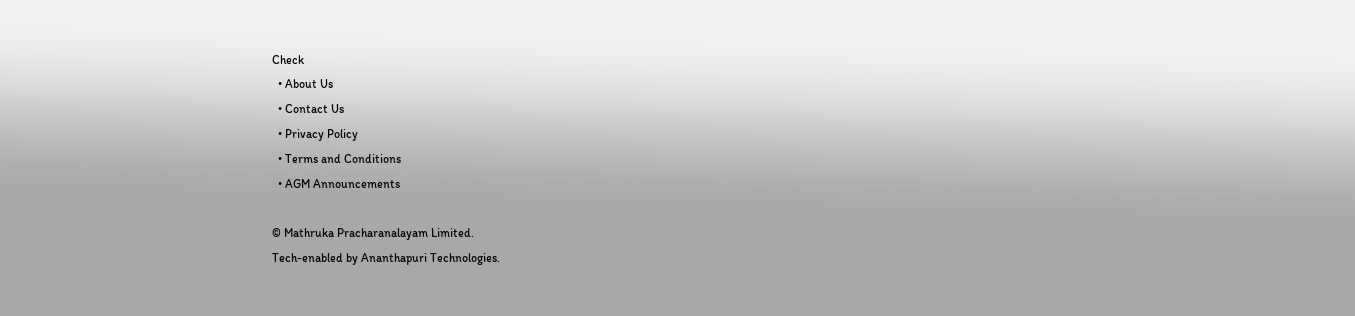Check
  • About Us
  • Contact Us
  • Privacy Policy
  • Terms and Conditions
  • AGM Announcements

© Mathruka Pracharanalayam Limited.
Tech-enabled by Ananthapuri Technologies.